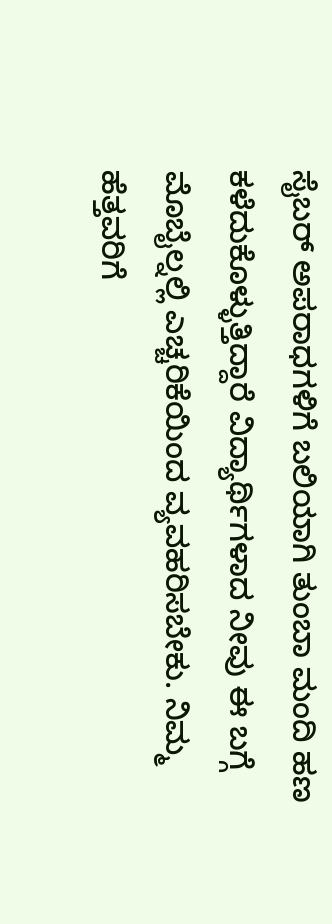ಸೈಬರ್ ಅಪರಾಧಗಳಿಗೆ ಬಲಿಯಾಗಿ ತುಂಬಾ ಮಂದಿ ಹಣ ಕಳೆದುಕೊಳ್ಳುತ್ತಿದ್ದಾರೆ ವಿದ್ಯಾರ್ಥಿಗಳಾದ ನೀವು ಈ ಬಗ್ಗೆ ಮೊಬೈಲ್ನಲ್ಲಿ ಎಚ್ಚರಿಕೆಯಿಂದ ವ್ಯವಹರಿಸಬೇಕು. ನಿಮ್ಮ ಹೆತ್ತವರಿಗೆ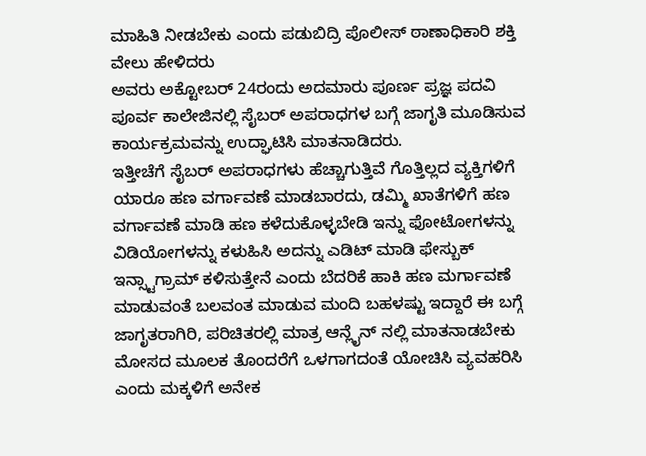ಮಾಹಿತಿ ನೀಡಬೇಕು ಎಂದು ಪಡುಬಿದ್ರಿ ಪೊಲೀಸ್ ಠಾಣಾಧಿಕಾರಿ ಶಕ್ತಿ ವೇಲು ಹೇಳಿದರು
ಅವರು ಅಕ್ಟೋಬರ್ 24ರಂದು ಅದಮಾರು ಪೂರ್ಣ ಪ್ರಜ್ಞ ಪದವಿ ಪೂರ್ವ ಕಾಲೇಜಿನಲ್ಲಿ ಸೈಬರ್ ಅಪರಾಧಗಳ ಬಗ್ಗೆ ಜಾಗೃತಿ ಮೂಡಿಸುವ ಕಾರ್ಯಕ್ರಮವನ್ನು ಉದ್ಘಾಟಿಸಿ ಮಾತನಾಡಿದರು.
ಇತ್ತೀಚೆಗೆ ಸೈಬರ್ ಅಪರಾಧಗಳು ಹೆಚ್ಚಾಗುತ್ತಿವೆ ಗೊತ್ತಿಲ್ಲದ ವ್ಯಕ್ತಿಗಳಿಗೆ ಯಾರೂ ಹಣ ವರ್ಗಾವಣೆ ಮಾಡಬಾರದು, ಡಮ್ಮಿ ಖಾತೆಗಳಿಗೆ ಹಣ ವರ್ಗಾವಣೆ ಮಾಡಿ ಹಣ ಕಳೆದುಕೊಳ್ಳಬೇಡಿ ಇನ್ನು ಫೋಟೋಗಳನ್ನು ವಿಡಿಯೋಗಳನ್ನು ಕಳುಹಿಸಿ ಅದನ್ನು ಎಡಿಟ್ ಮಾಡಿ ಫೇಸ್ಬುಕ್ ಇನ್ಸ್ಟಾಗ್ರಾಮ್ ಕಳಿಸುತ್ತೇನೆ ಎಂದು ಬೆದರಿಕೆ ಹಾಕಿ ಹಣ ಮರ್ಗಾವಣೆ ಮಾಡುವಂತೆ ಬಲವಂತ ಮಾಡುವ ಮಂದಿ ಬಹಳಷ್ಟು ಇದ್ದಾರೆ ಈ ಬಗ್ಗೆ ಜಾಗೃತರಾಗಿರಿ, ಪರಿಚಿತರಲ್ಲಿ ಮಾತ್ರ ಆನ್ಲೈನ್ ನಲ್ಲಿ ಮಾತನಾಡಬೇಕು ಮೋಸದ ಮೂಲಕ ತೊಂದರೆಗೆ ಒಳಗಾಗದಂತೆ ಯೋಚಿಸಿ ವ್ಯವಹರಿಸಿ ಎಂದು ಮಕ್ಕಳಿಗೆ ಅನೇಕ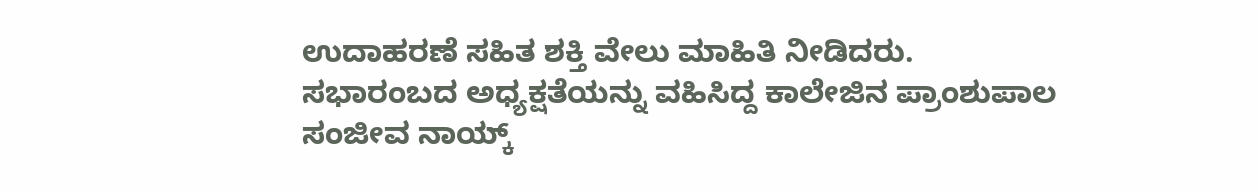ಉದಾಹರಣೆ ಸಹಿತ ಶಕ್ತಿ ವೇಲು ಮಾಹಿತಿ ನೀಡಿದರು. ಸಭಾರಂಬದ ಅಧ್ಯಕ್ಷತೆಯನ್ನು ವಹಿಸಿದ್ದ ಕಾಲೇಜಿನ ಪ್ರಾಂಶುಪಾಲ ಸಂಜೀವ ನಾಯ್ಕ್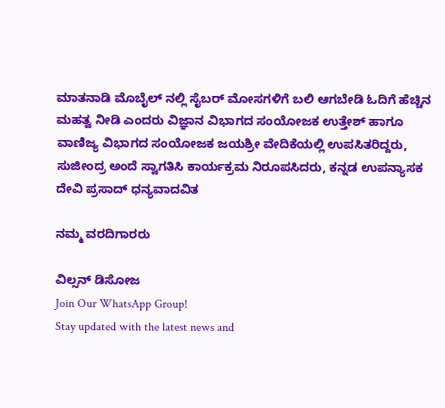ಮಾತನಾಡಿ ಮೊಬೈಲ್ ನಲ್ಲಿ ಸೈಬರ್ ಮೋಸಗಳಿಗೆ ಬಲಿ ಆಗಬೇಡಿ ಓದಿಗೆ ಹೆಚ್ಚಿನ ಮಹತ್ವ ನೀಡಿ ಎಂದರು ವಿಜ್ಞಾನ ವಿಭಾಗದ ಸಂಯೋಜಕ ಉತ್ತೇಶ್ ಹಾಗೂ ವಾಣಿಜ್ಯ ವಿಭಾಗದ ಸಂಯೋಜಕ ಜಯಶ್ರೀ ವೇದಿಕೆಯಲ್ಲಿ ಉಪಸಿತರಿದ್ದರು, ಸುಜೀಂದ್ರ ಅಂದೆ ಸ್ವಾಗತಿಸಿ ಕಾರ್ಯಕ್ರಮ ನಿರೂಪಸಿದರು, ಕನ್ನಡ ಉಪನ್ಯಾಸಕ ದೇವಿ ಪ್ರಸಾದ್ ಧನ್ಯವಾದವಿತ

ನಮ್ಮ ವರದಿಗಾರರು

ವಿಲ್ಸನ್ ಡಿಸೋಜ
Join Our WhatsApp Group!
Stay updated with the latest news and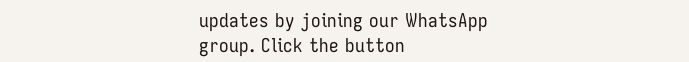updates by joining our WhatsApp group. Click the button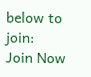below to join:
Join Now